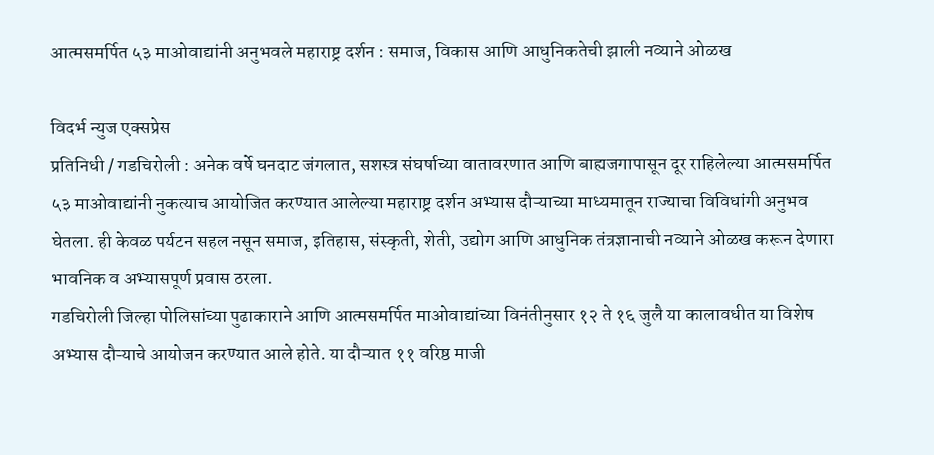आत्मसमर्पित ५३ माओवाद्यांनी अनुभवले महाराष्ट्र दर्शन : समाज, विकास आणि आधुनिकतेची झाली नव्याने ओळख

विदर्भ न्युज एक्सप्रेस
प्रतिनिधी / गडचिरोली : अनेक वर्षे घनदाट जंगलात, सशस्त्र संघर्षाच्या वातावरणात आणि बाह्यजगापासून दूर राहिलेल्या आत्मसमर्पित ५३ माओवाद्यांनी नुकत्याच आयोजित करण्यात आलेल्या महाराष्ट्र दर्शन अभ्यास दौऱ्याच्या माध्यमातून राज्याचा विविधांगी अनुभव घेतला. ही केवळ पर्यटन सहल नसून समाज, इतिहास, संस्कृती, शेती, उद्योग आणि आधुनिक तंत्रज्ञानाची नव्याने ओळख करून देणारा भावनिक व अभ्यासपूर्ण प्रवास ठरला.
गडचिरोली जिल्हा पोलिसांच्या पुढाकाराने आणि आत्मसमर्पित माओवाद्यांच्या विनंतीनुसार १२ ते १६ जुलै या कालावधीत या विशेष अभ्यास दौऱ्याचे आयोजन करण्यात आले होते. या दौऱ्यात ११ वरिष्ठ माजी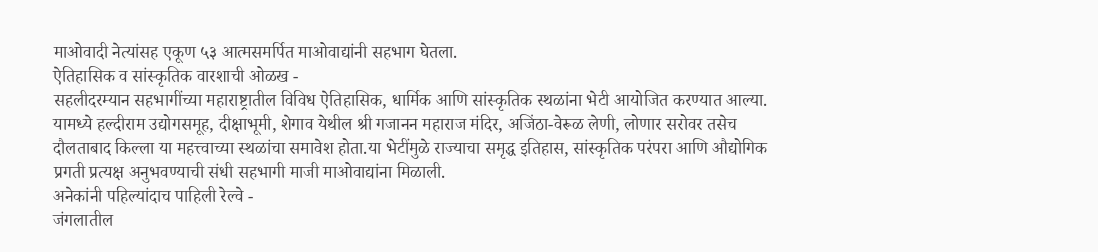माओवादी नेत्यांसह एकूण ५३ आत्मसमर्पित माओवाद्यांनी सहभाग घेतला.
ऐतिहासिक व सांस्कृतिक वारशाची ओळख -
सहलीदरम्यान सहभागींच्या महाराष्ट्रातील विविध ऐतिहासिक, धार्मिक आणि सांस्कृतिक स्थळांना भेटी आयोजित करण्यात आल्या. यामध्ये हल्दीराम उद्योगसमूह, दीक्षाभूमी, शेगाव येथील श्री गजानन महाराज मंदिर, अजिंठा-वेरूळ लेणी, लोणार सरोवर तसेच दौलताबाद किल्ला या महत्त्वाच्या स्थळांचा समावेश होता.या भेटींमुळे राज्याचा समृद्ध इतिहास, सांस्कृतिक परंपरा आणि औद्योगिक प्रगती प्रत्यक्ष अनुभवण्याची संधी सहभागी माजी माओवाद्यांना मिळाली.
अनेकांनी पहिल्यांदाच पाहिली रेल्वे -
जंगलातील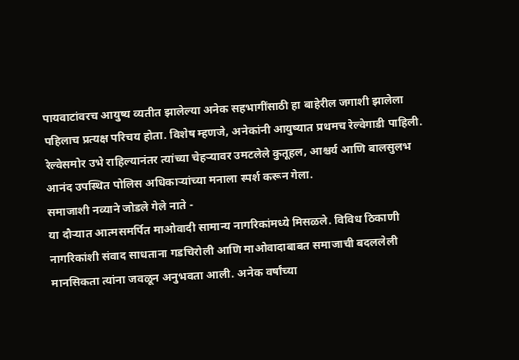पायवाटांवरच आयुष्य व्यतीत झालेल्या अनेक सहभागींसाठी हा बाहेरील जगाशी झालेला पहिलाच प्रत्यक्ष परिचय होता. विशेष म्हणजे, अनेकांनी आयुष्यात प्रथमच रेल्वेगाडी पाहिली. रेल्वेसमोर उभे राहिल्यानंतर त्यांच्या चेहऱ्यावर उमटलेले कुतूहल, आश्चर्य आणि बालसुलभ आनंद उपस्थित पोलिस अधिकाऱ्यांच्या मनाला स्पर्श करून गेला.
समाजाशी नव्याने जोडले गेले नाते -
या दौऱ्यात आत्मसमर्पित माओवादी सामान्य नागरिकांमध्ये मिसळले. विविध ठिकाणी नागरिकांशी संवाद साधताना गडचिरोली आणि माओवादाबाबत समाजाची बदललेली मानसिकता त्यांना जवळून अनुभवता आली. अनेक वर्षांच्या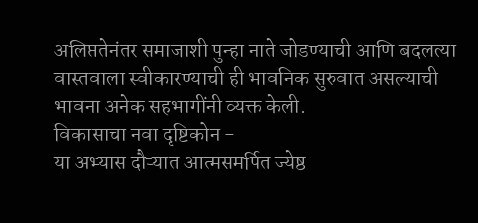अलिप्ततेनंतर समाजाशी पुन्हा नाते जोडण्याची आणि बदलत्या वास्तवाला स्वीकारण्याची ही भावनिक सुरुवात असल्याची भावना अनेक सहभागींनी व्यक्त केली.
विकासाचा नवा दृष्टिकोन -
या अभ्यास दौऱ्यात आत्मसमर्पित ज्येष्ठ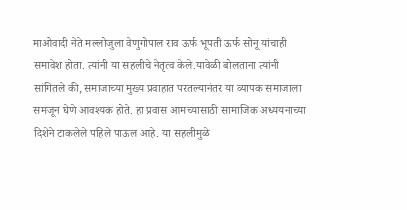माओवादी नेते मल्लोजुला वेणुगोपाल राव ऊर्फ भूपती ऊर्फ सोनू यांचाही समावेश होता. त्यांनी या सहलीचे नेतृत्व केले.यावेळी बोलताना त्यांनी सांगितले की, समाजाच्या मुख्य प्रवाहात परतल्यानंतर या व्यापक समाजाला समजून घेणे आवश्यक होते. हा प्रवास आमच्यासाठी सामाजिक अध्ययनाच्या दिशेने टाकलेले पहिले पाऊल आहे. या सहलीमुळे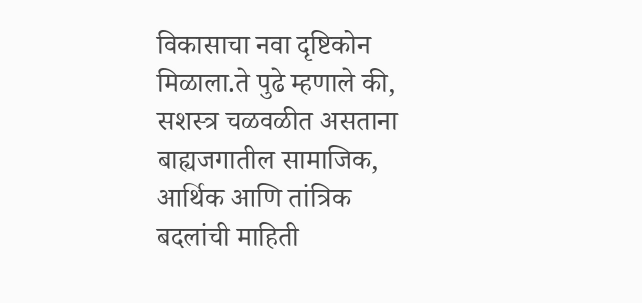विकासाचा नवा दृष्टिकोन मिळाला.ते पुढे म्हणाले की, सशस्त्र चळवळीत असताना बाह्यजगातील सामाजिक, आर्थिक आणि तांत्रिक बदलांची माहिती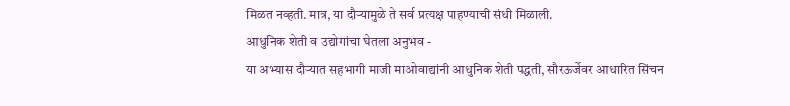मिळत नव्हती. मात्र, या दौऱ्यामुळे ते सर्व प्रत्यक्ष पाहण्याची संधी मिळाली.
आधुनिक शेती व उद्योगांचा घेतला अनुभव -
या अभ्यास दौऱ्यात सहभागी माजी माओवाद्यांनी आधुनिक शेती पद्धती, सौरऊर्जेवर आधारित सिंचन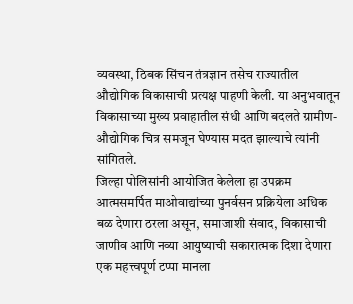व्यवस्था, ठिबक सिंचन तंत्रज्ञान तसेच राज्यातील औद्योगिक विकासाची प्रत्यक्ष पाहणी केली. या अनुभवातून विकासाच्या मुख्य प्रवाहातील संधी आणि बदलते ग्रामीण-औद्योगिक चित्र समजून घेण्यास मदत झाल्याचे त्यांनी सांगितले.
जिल्हा पोलिसांनी आयोजित केलेला हा उपक्रम आत्मसमर्पित माओवाद्यांच्या पुनर्वसन प्रक्रियेला अधिक बळ देणारा ठरला असून, समाजाशी संवाद, विकासाची जाणीव आणि नव्या आयुष्याची सकारात्मक दिशा देणारा एक महत्त्वपूर्ण टप्पा मानला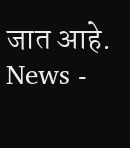जात आहे.
News -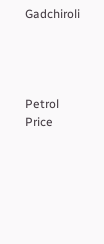Gadchiroli




Petrol Price